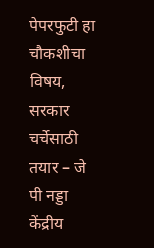पेपरफुटी हा चौकशीचा विषय, सरकार चर्चेसाठी तयार – जे पी नड्डा
केंद्रीय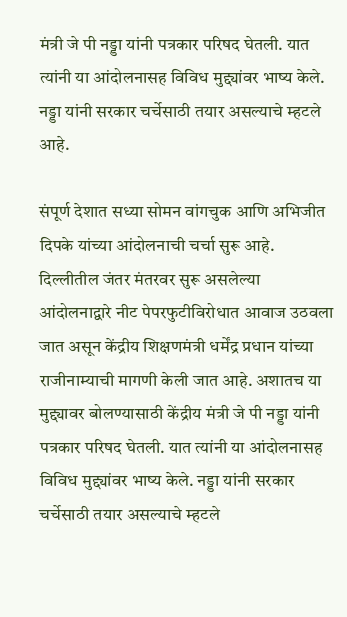मंत्री जे पी नड्डा यांनी पत्रकार परिषद घेतली. यात त्यांनी या आंदोलनासह विविध मुद्द्यांवर भाष्य केले. नड्डा यांनी सरकार चर्चेसाठी तयार असल्याचे म्हटले आहे.

संपूर्ण देशात सध्या सोमन वांगचुक आणि अभिजीत दिपके यांच्या आंदोलनाची चर्चा सुरू आहे. दिल्लीतील जंतर मंतरवर सुरू असलेल्या आंदोलनाद्वारे नीट पेपरफुटीविरोधात आवाज उठवला जात असून केंद्रीय शिक्षणमंत्री धर्मेंद्र प्रधान यांच्या राजीनाम्याची मागणी केली जात आहे. अशातच या मुद्द्यावर बोलण्यासाठी केंद्रीय मंत्री जे पी नड्डा यांनी पत्रकार परिषद घेतली. यात त्यांनी या आंदोलनासह विविध मुद्द्यांवर भाष्य केले. नड्डा यांनी सरकार चर्चेसाठी तयार असल्याचे म्हटले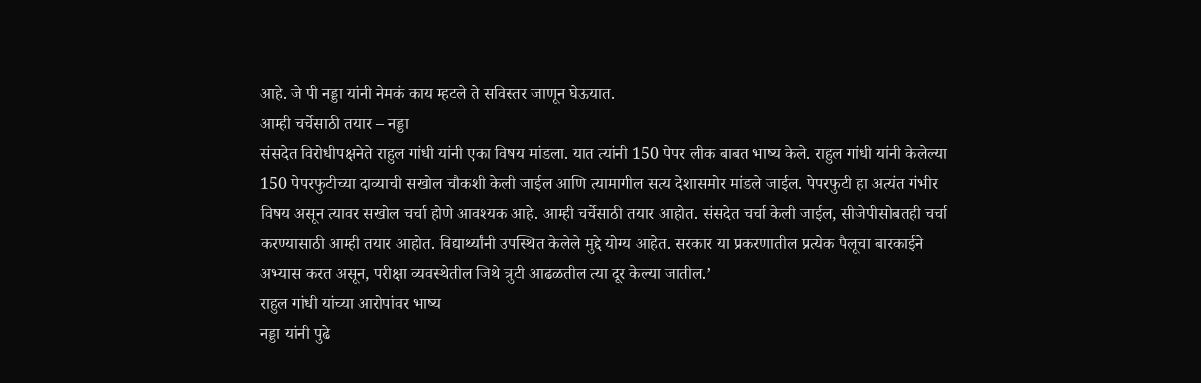आहे. जे पी नड्डा यांनी नेमकं काय म्हटले ते सविस्तर जाणून घेऊयात.
आम्ही चर्चेसाठी तयार – नड्डा
संसदेत विरोधीपक्षनेते राहुल गांधी यांनी एका विषय मांडला. यात त्यांनी 150 पेपर लीक बाबत भाष्य केले. राहुल गांधी यांनी केलेल्या 150 पेपरफुटीच्या दाव्याची सखोल चौकशी केली जाईल आणि त्यामागील सत्य देशासमोर मांडले जाईल. पेपरफुटी हा अत्यंत गंभीर विषय असून त्यावर सखोल चर्चा होणे आवश्यक आहे. आम्ही चर्चेसाठी तयार आहोत. संसदेत चर्चा केली जाईल, सीजेपीसोबतही चर्चा करण्यासाठी आम्ही तयार आहोत. विद्यार्थ्यांनी उपस्थित केलेले मुद्दे योग्य आहेत. सरकार या प्रकरणातील प्रत्येक पैलूचा बारकाईने अभ्यास करत असून, परीक्षा व्यवस्थेतील जिथे त्रुटी आढळतील त्या दूर केल्या जातील.’
राहुल गांधी यांच्या आरोपांवर भाष्य
नड्डा यांनी पुढे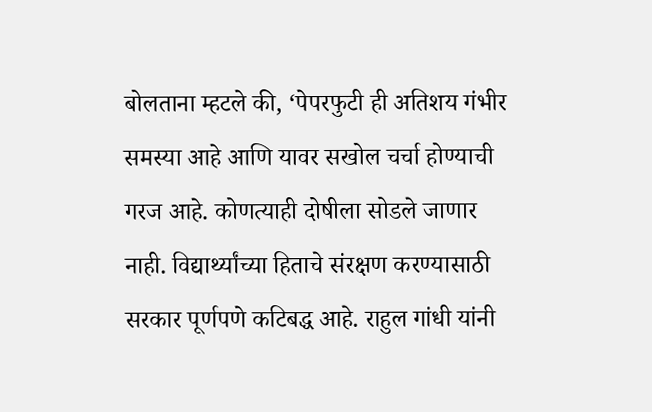बोलताना म्हटले की, ‘पेपरफुटी ही अतिशय गंभीर समस्या आहे आणि यावर सखोल चर्चा होण्याची गरज आहे. कोणत्याही दोषीला सोडले जाणार नाही. विद्यार्थ्यांच्या हिताचे संरक्षण करण्यासाठी सरकार पूर्णपणे कटिबद्ध आहे. राहुल गांधी यांनी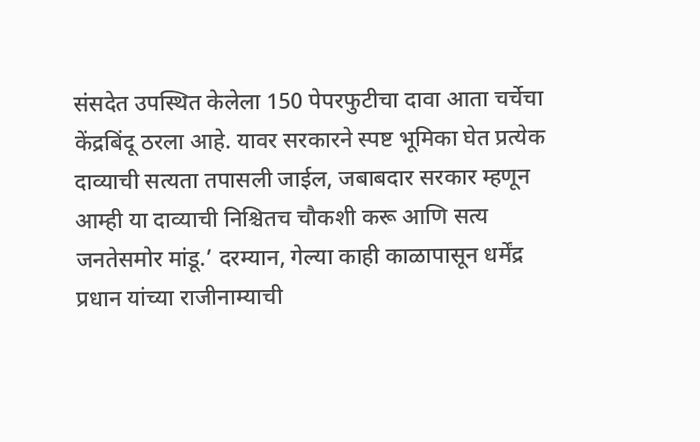संसदेत उपस्थित केलेला 150 पेपरफुटीचा दावा आता चर्चेचा केंद्रबिंदू ठरला आहे. यावर सरकारने स्पष्ट भूमिका घेत प्रत्येक दाव्याची सत्यता तपासली जाईल, जबाबदार सरकार म्हणून आम्ही या दाव्याची निश्चितच चौकशी करू आणि सत्य जनतेसमोर मांडू.’ दरम्यान, गेल्या काही काळापासून धर्मेंद्र प्रधान यांच्या राजीनाम्याची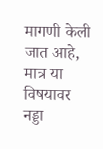मागणी केली जात आहे, मात्र या विषयावर नड्डा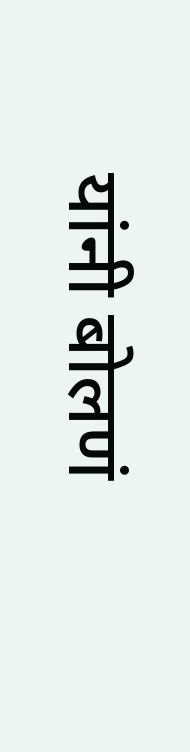यांनी बोलणं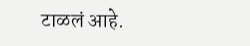टाळलं आहे.